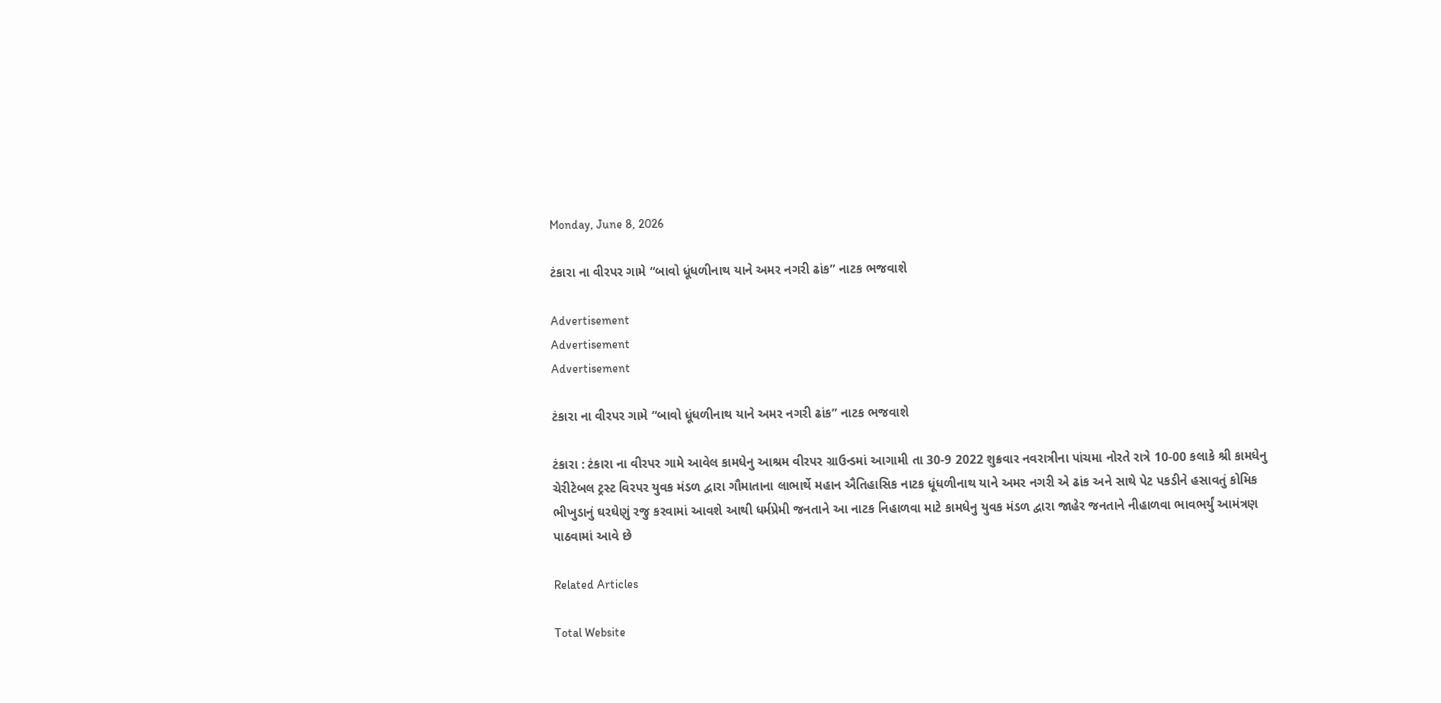Monday, June 8, 2026

ટંકારા ના વીરપર ગામે “બાવો ધૂંધળીનાથ યાને અમર નગરી ઢાંક” નાટક ભજવાશે

Advertisement
Advertisement
Advertisement

ટંકારા ના વીરપર ગામે “બાવો ધૂંધળીનાથ યાને અમર નગરી ઢાંક” નાટક ભજવાશે

ટંકારા : ટંકારા ના વીરપર ગામે આવેલ કામધેનુ આશ્રમ વીરપર ગ્રાઉન્ડમાં આગામી તા 30-9 2022 શુક્રવાર નવરાત્રીના પાંચમા નોરતે રાત્રે 10-00 કલાકે શ્રી કામધેનુ ચેરીટેબલ ટ્રસ્ટ વિરપર યુવક મંડળ દ્વારા ગૌમાતાના લાભાર્થે મહાન ઐતિહાસિક નાટક ધૂંધળીનાથ યાને અમર નગરી એ ઢાંક અને સાથે પેટ પકડીને હસાવતું કોમિક ભીખુડાનું ઘરઘેણું રજુ કરવામાં આવશે આથી ધર્મપ્રેમી જનતાને આ નાટક નિહાળવા માટે કામધેનુ યુવક મંડળ દ્વારા જાહેર જનતાને નીહાળવા ભાવભર્યું આમંત્રણ પાઠવામાં આવે છે

Related Articles

Total Website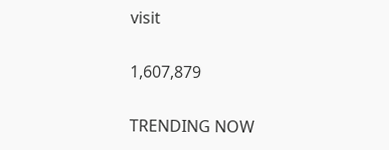visit

1,607,879

TRENDING NOW